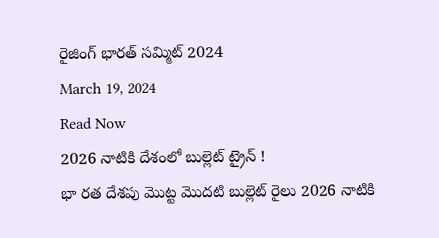రైజింగ్ భారత్ సమ్మిట్ 2024
March 19, 2024
Read Now
2026 నాటికి దేశంలో బుల్లెట్ ట్రైన్ !
భా రత దేశపు మొట్ట మొదటి బుల్లెట్ రైలు 2026 నాటికి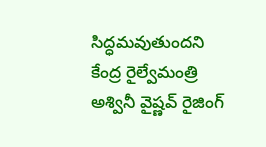సిద్ధమవుతుందని కేంద్ర రైల్వేమంత్రి అశ్వినీ వైష్ణవ్ రైజింగ్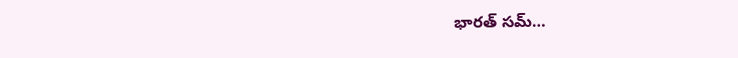భారత్ సమ్…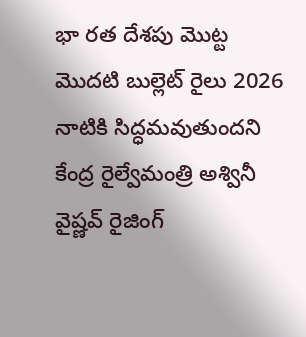భా రత దేశపు మొట్ట మొదటి బుల్లెట్ రైలు 2026 నాటికి సిద్ధమవుతుందని కేంద్ర రైల్వేమంత్రి అశ్వినీ వైష్ణవ్ రైజింగ్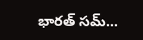భారత్ సమ్…